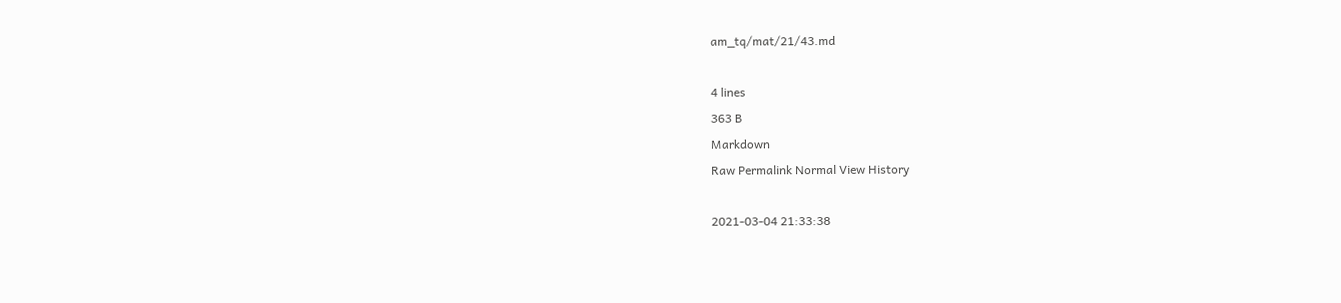am_tq/mat/21/43.md

4 lines
363 B
Markdown
Raw Permalink Normal View History

2021-03-04 21:33:38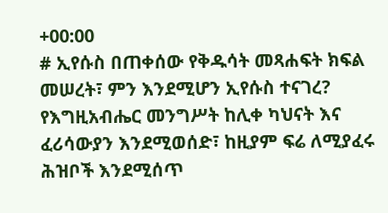+00:00
# ኢየሱስ በጠቀሰው የቅዱሳት መጻሐፍት ክፍል መሠረት፣ ምን እንደሚሆን ኢየሱስ ተናገረ?
የእግዚአብሔር መንግሥት ከሊቀ ካህናት እና ፈሪሳውያን እንደሚወሰድ፣ ከዚያም ፍሬ ለሚያፈሩ ሕዝቦች እንደሚሰጥ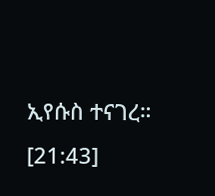ኢየሱስ ተናገረ። [21:43]